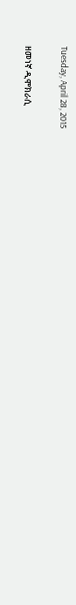Tuesday, April 28, 2015

ዘመነኛ ዲሞክራሲ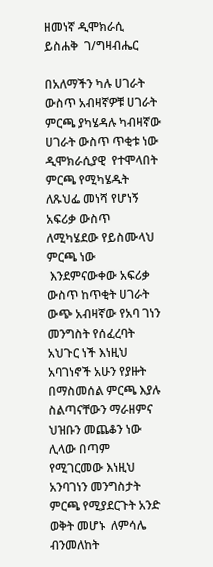ዘመነኛ ዲሞክራሲ                           ይስሐቅ  ገ/ግዛብሔር

በአለማችን ካሉ ሀገራት ውስጥ አብዛኛዎቹ ሀገራት ምርጫ ያካሄዳሉ ካብዛኛው ሀገራት ውስጥ ጥቂቱ ነው ዲሞክራሲያዊ  የተሞላበት ምርጫ የሚካሄዱት ለጹህፌ መነሻ የሆነኝ አፍሪቃ ውስጥ ለሚካሄደው የይስሙላህ ምርጫ ነው
 እንደምናውቀው አፍሪቃ ውስጥ ከጥቂት ሀገራት ውጭ አብዛኛው የአባ ገነን መንግስት የሰፈረባት አህጉር ነች እነዚህ አባገነኖች አሁን የያዙት በማስመሰል ምርጫ እያሉ ስልጣናቸውን ማራዘምና ህዝቡን መጨቆን ነው ሊላው በጣም የሚገርመው እነዚህ አንባገነን መንግስታት ምርጫ የሚያደርጉት አንድ ወቅት መሆኑ  ለምሳሌ ብንመለከት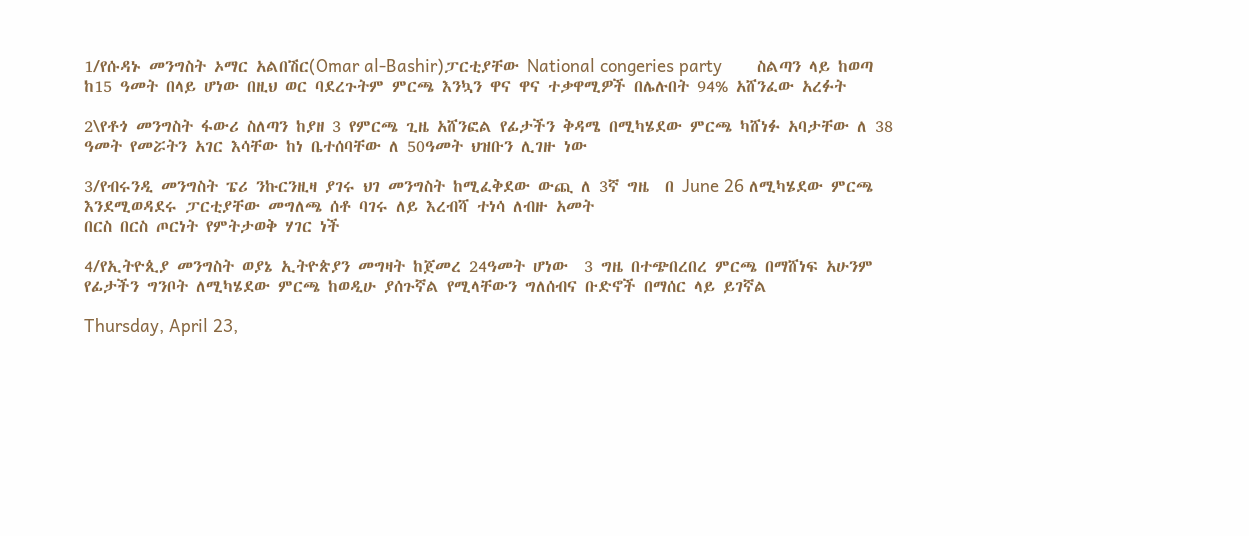1/የሱዳኑ መንግስት ኦማር አልበሽር(Omar al-Bashir)ፓርቲያቸው National congeries party       ስልጣን ላይ ከወጣ ከ15 ዓመት በላይ ሆነው በዚህ ወር ባደረጉትም ምርጫ እንኳን ዋና ዋና ተቃዋሚዎች በሌሉበት 94% አሸንፈው አረፉት

2\የቶጎ መንግስት ፋውሪ ስለጣን ከያዘ 3 የምርጫ ጊዜ አሸንፎል የፊታችን ቅዳሜ በሚካሄደው ምርጫ ካሸነፉ አባታቸው ለ 38 ዓመት የመሯትን አገር እሳቸው ከነ ቤተሰባቸው ለ 50ዓመት ህዝቡን ሊገዙ ነው

3/የብሩንዲ መንግስት ፔሪ ንኩርንዚዛ ያገሩ ህገ መንግስት ከሚፈቅደው ውጪ ለ 3ኛ ግዜ  በ June 26 ለሚካሄደው ምርጫ እንደሚወዳደሩ ፓርቲያቸው መግለጫ ሰቶ ባገሩ ለይ እረብሻ ተነሳ ለብዙ አመት
በርስ በርስ ጦርነት የምትታወቅ ሃገር ነች

4/የኢትዮጲያ መንግስት ወያኔ ኢትዮጵያን መግዛት ከጀመረ 24ዓመት ሆነው  3 ግዜ በተጭበረበረ ምርጫ በማሸነፍ አሁንም የፊታችን ግንቦት ለሚካሄደው ምርጫ ከወዲሁ ያሰጉኛል የሚላቸውን ግለሰብና ቡድኖች በማሰር ላይ ይገኛል

Thursday, April 23,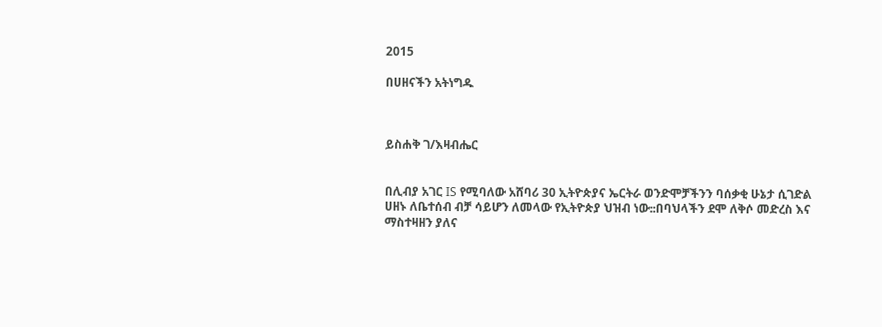2015

በሀዘናችን አትነግዱ



ይስሐቅ ገ/እዛብሔር


በሊብያ አገር IS የሚባለው አሸባሪ 30 ኢትዮጵያና ኤርትራ ወንድሞቻችንን ባሰቃቂ ሁኔታ ሲገድል ሀዘኑ ለቤተሰብ ብቻ ሳይሆን ለመላው የኢትዮጵያ ህዝብ ነው᎓᎓በባህላችን ደሞ ለቅሶ መድረስ እና ማስተዛዘን ያለና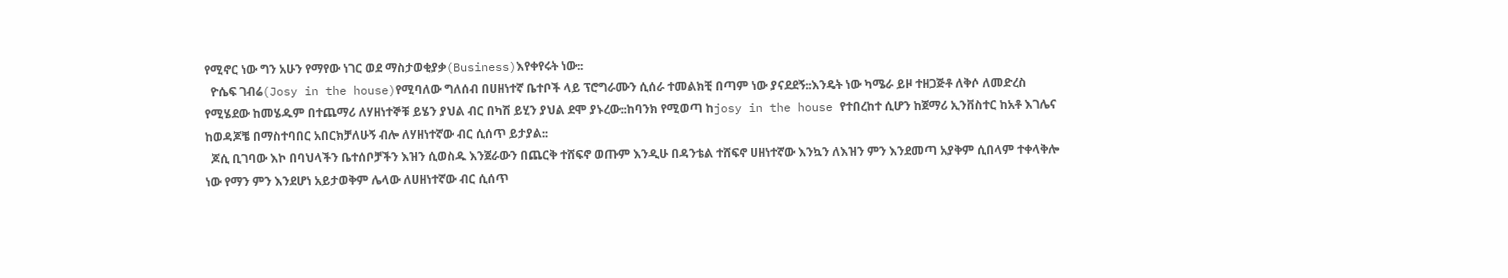የሚኖር ነው ግን አሁን የማየው ነገር ወደ ማስታወቂያቃ(Business)እየቀየሩት ነው᎓᎓
  ዮሴፍ ገብሬ(Josy in the house)የሚባለው ግለሰብ በሀዘነተኛ ቤተቦች ላይ ፕሮግራሙን ሲሰራ ተመልክቺ በጣም ነው ያናደደኝ᎓᎓እንዴት ነው ካሜራ ይዞ ተዘጋጅቶ ለቅሶ ለመድረስ የሚሄደው ከመሄዱም በተጨማሪ ለሃዘነተኞቹ ይሄን ያህል ብር በካሽ ይሂን ያህል ደሞ ያኑረው᎓᎓ከባንክ የሚወጣ ከjosy in the house የተበረከተ ሲሆን ከጀማሪ ኢንቨስተር ከአቶ እገሌና ከወዳጆቼ በማስተባበር አበርክቻለሁኝ ብሎ ለሃዘነተኛው ብር ሲሰጥ ይታያል᎓᎓
  ጆሲ ቢገባው እኮ በባህላችን ቤተሰቦቻችን እዝን ሲወስዱ እንጀራውን በጨርቅ ተሸፍኖ ወጡም እንዲሁ በዳንቴል ተሸፍኖ ሀዘነተኛው እንኳን ለእዝን ምን እንደመጣ አያቅም ሲበላም ተቀላቅሎ ነው የማን ምን እንደሆነ አይታወቅም ሌላው ለሀዘነተኛው ብር ሲሰጥ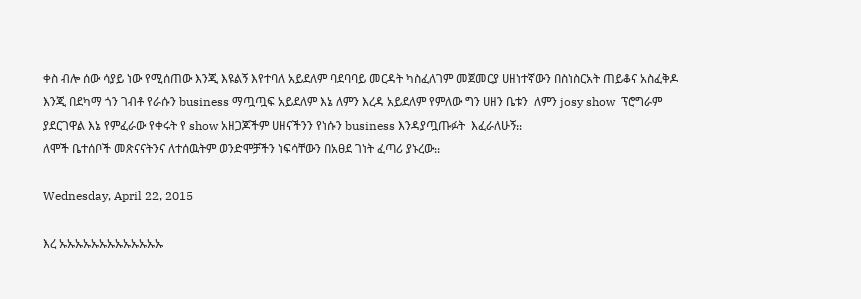ቀስ ብሎ ሰው ሳያይ ነው የሚሰጠው እንጂ እዩልኝ እየተባለ አይደለም ባደባባይ መርዳት ካስፈለገም መጀመርያ ሀዘነተኛውን በስነስርአት ጠይቆና አስፈቅዶ እንጂ በደካማ ጎን ገብቶ የራሱን business ማጧጧፍ አይደለም እኔ ለምን እረዳ አይደለም የምለው ግን ሀዘን ቤቱን  ለምን josy show  ፕሮግራም ያደርገዋል እኔ የምፈራው የቀሩት የ show አዘጋጆችም ሀዘናችንን የነሱን business እንዳያጧጡፉት  እፈራለሁኝ᎓᎓
ለሞች ቤተሰቦች መጽናናትንና ለተሰዉትም ወንድሞቻችን ነፍሳቸውን በአፀደ ገነት ፈጣሪ ያኑረው᎓᎓

Wednesday, April 22, 2015

እረ ኡኡኡኡኡኡኡኡኡኡኡኡኡ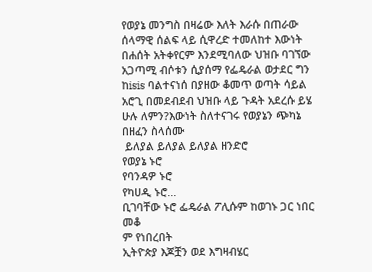የወያኔ መንግስ በዛሬው እለት እራሱ በጠራው ሰላማዊ ሰልፍ ላይ ሲዋረድ ተመለከተ እውነት በሐሰት አትቀየርም እንደሚባለው ህዝቡ ባገኘው አጋጣሚ ብሶቱን ሲያሰማ የፌዴራል ወታደር ግን ከisis ባልተናነሰ በያዘው ቆመጥ ወጣት ሳይል አሮጊ በመደብደብ ህዝቡ ላይ ጉዳት አደረሱ ይሄ ሁሉ ለምን?እውነት ስለተናገሩ የወያኔን ጭካኔ በዘፈን ስላሰሙ
 ይለያል ይለያል ይለያል ዘንድሮ
የወያኔ ኑሮ
የባንዳዎ ኑሮ
የካሀዲ ኑሮ᎐᎐᎐
ቢገባቸው ኑሮ ፌዴራል ፖሊሱም ከወገኑ ጋር ነበር መቆ
ም የነበረበት
ኢትዮጵያ እጆቿን ወደ እግዛብሄር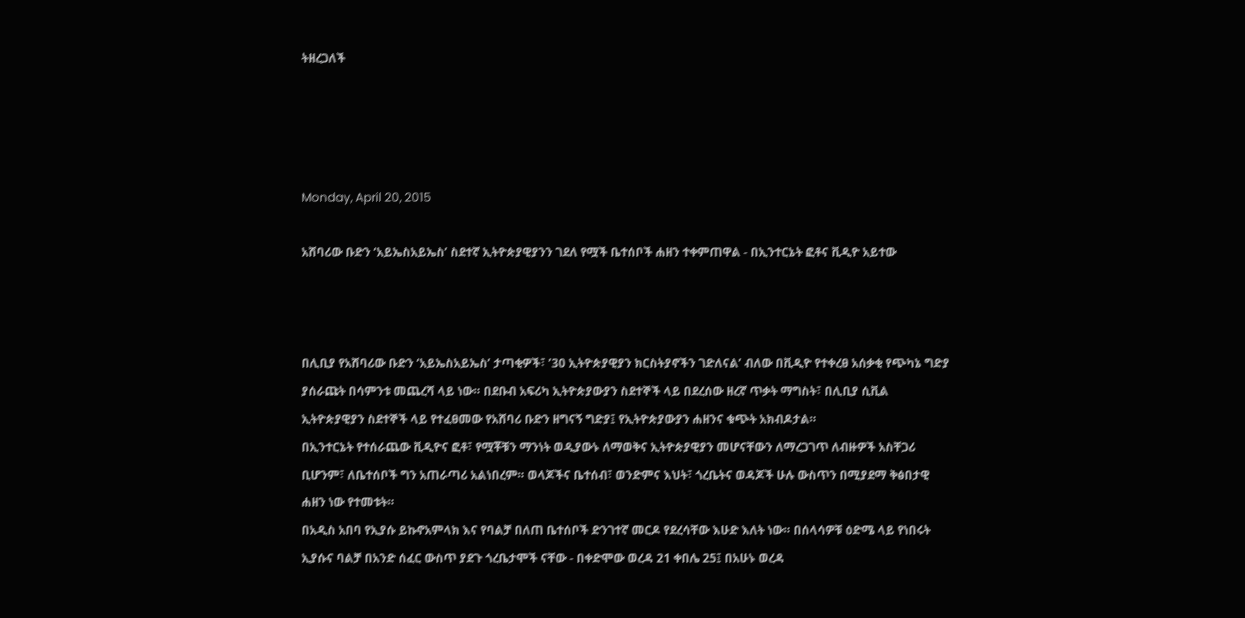ትዘረጋለች




Monday, April 20, 2015

አሸባሪው ቡድን ‘አይኤስአይኤስ’ ስደተኛ ኢትዮጵያዊያንን ገደለ የሟች ቤተሰቦች ሐዘን ተቀምጠዋል - በኢንተርኔት ፎቶና ቪዲዮ አይተው



በሊቢያ የአሸባሪው ቡድን ‘አይኤስአይኤስ’ ታጣቂዎች፣ ’30 ኢትዮጵያዊያን ክርስትያኖችን ገድለናል’ ብለው በቪዲዮ የተቀረፀ አሰቃቂ የጭካኔ ግድያ ያሰራጩት በሳምንቱ መጨረሻ ላይ ነው። በደቡብ አፍሪካ ኢትዮጵያውያን ስደተኞች ላይ በደረሰው ዘረኛ ጥቃት ማግስት፣ በሊቢያ ሲቪል ኢትዮጵያዊያን ስደተኞች ላይ የተፈፀመው የአሸባሪ ቡድን ዘግናኝ ግድያ፤ የኢትዮጵያውያን ሐዘንና ቁጭት አክብዶታል።
በኢንተርኔት የተሰራጨው ቪዲዮና ፎቶ፣ የሟቾቹን ማንነት ወዲያውኑ ለማወቅና ኢትዮጵያዊያን መሆናቸውን ለማረጋገጥ ለብዙዎች አስቸጋሪ ቢሆንም፣ ለቤተሰቦች ግን አጠራጣሪ አልነበረም። ወላጆችና ቤተሰብ፣ ወንድምና እህት፣ ጎረቤትና ወዳጆች ሁሉ ውስጥን በሚያደማ ቅፅበታዊ ሐዘን ነው የተመቱት።
በአዲስ አበባ የኢያሱ ይኩኖአምላክ እና የባልቻ በለጠ ቤተሰቦች ድንገተኛ መርዶ የደረሳቸው እሁድ እለት ነው። በሰላሳዎቹ ዕድሜ ላይ የነበሩት ኢያሱና ባልቻ በአንድ ሰፈር ውስጥ ያደጉ ጎረቤታሞች ናቸው - በቀድሞው ወረዳ 21 ቀበሌ 25፤ በአሁኑ ወረዳ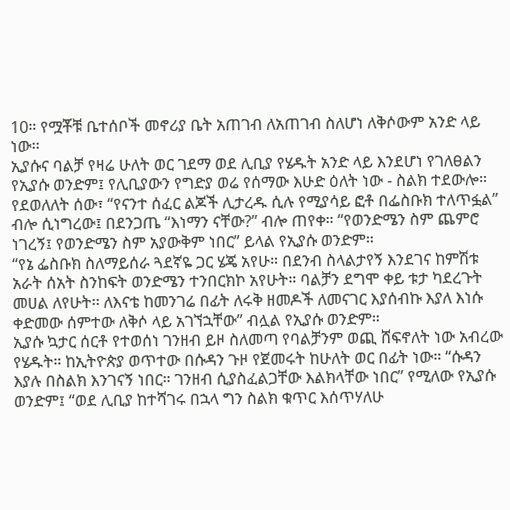10። የሟቾቹ ቤተሰቦች መኖሪያ ቤት አጠገብ ለአጠገብ ስለሆነ ለቅሶውም አንድ ላይ ነው፡፡
ኢያሱና ባልቻ የዛሬ ሁለት ወር ገደማ ወደ ሊቢያ የሄዱት አንድ ላይ እንደሆነ የገለፀልን የኢያሱ ወንድም፤ የሊቢያውን የግድያ ወሬ የሰማው እሁድ ዕለት ነው - ስልክ ተደውሎ። የደወለለት ሰው፣ “የናንተ ሰፈር ልጆች ሊታረዱ ሲሉ የሚያሳይ ፎቶ በፌስቡክ ተለጥፏል” ብሎ ሲነግረው፤ በደንጋጤ “እነማን ናቸው?” ብሎ ጠየቀ። “የወንድሜን ስም ጨምሮ ነገረኝ፤ የወንድሜን ስም አያውቅም ነበር” ይላል የኢያሱ ወንድም።
“የኔ ፌስቡክ ስለማይሰራ ጓደኛዬ ጋር ሄጄ አየሁ። በደንብ ስላልታየኝ እንደገና ከምሽቱ አራት ሰአት ስንከፍት ወንድሜን ተንበርክኮ አየሁት። ባልቻን ደግሞ ቀይ ቱታ ካደረጉት መሀል ለየሁት፡፡ ለእናቴ ከመንገሬ በፊት ለሩቅ ዘመዶች ለመናገር እያሰብኩ እያለ እነሱ ቀድመው ሰምተው ለቅሶ ላይ አገኘኋቸው” ብሏል የኢያሱ ወንድም።
ኢያሱ ኳታር ሰርቶ የተወሰነ ገንዘብ ይዞ ስለመጣ የባልቻንም ወጪ ሸፍኖለት ነው አብረው የሄዱት። ከኢትዮጵያ ወጥተው በሱዳን ጉዞ የጀመሩት ከሁለት ወር በፊት ነው። “ሱዳን እያሉ በስልክ እንገናኝ ነበር። ገንዘብ ሲያስፈልጋቸው እልክላቸው ነበር” የሚለው የኢያሱ ወንድም፤ “ወደ ሊቢያ ከተሻገሩ በኋላ ግን ስልክ ቁጥር እሰጥሃለሁ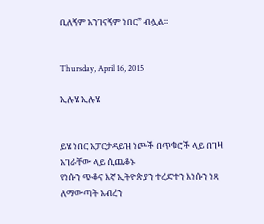ቢለኝም አንገናኝም ነበር” ብሏል።


Thursday, April 16, 2015

ኢሉሄ ኢሉሄ


ይሄ ነበር አፓርታዳይዝ ነጮች በጥቁሮች ላይ በገዛ አገራቸው ላይ ሲጨቆኑ
የነሱን ጭቆና እኛ ኢትዮጵያን ተረድተን እነሱን ነጻ ለማውጣት አብረን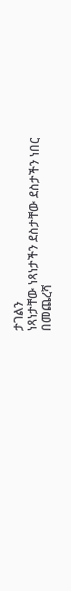ታገልን
ነጻነታቸው ነጻነታችን ደስታቸው ደስታችን ነበር
በመጨረሻ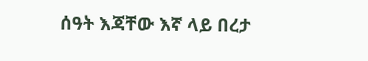ሰዓት እጃቸው እኛ ላይ በረታ